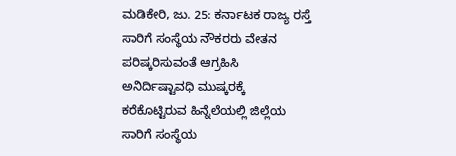ಮಡಿಕೇರಿ, ಜು. 25: ಕರ್ನಾಟಕ ರಾಜ್ಯ ರಸ್ತೆ ಸಾರಿಗೆ ಸಂಸ್ಥೆಯ ನೌಕರರು ವೇತನ ಪರಿಷ್ಕರಿಸುವಂತೆ ಆಗ್ರಹಿಸಿ ಅನಿರ್ದಿಷ್ಟಾವಧಿ ಮುಷ್ಕರಕ್ಕೆ ಕರೆಕೊಟ್ಟಿರುವ ಹಿನ್ನೆಲೆಯಲ್ಲಿ ಜಿಲ್ಲೆಯ ಸಾರಿಗೆ ಸಂಸ್ಥೆಯ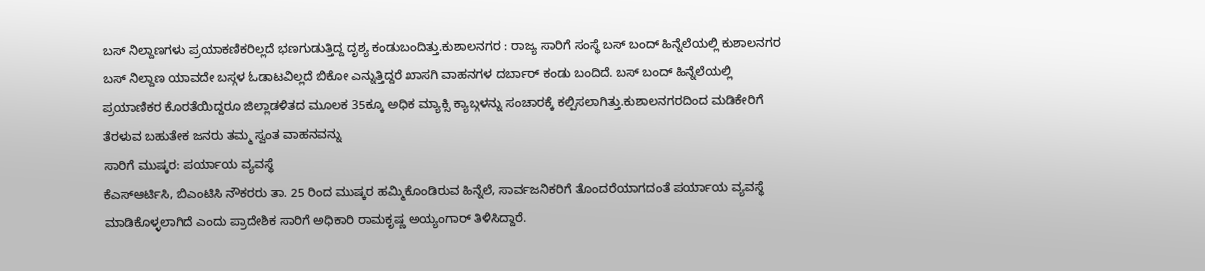ಬಸ್ ನಿಲ್ದಾಣಗಳು ಪ್ರಯಾಕಣಿಕರಿಲ್ಲದೆ ಭಣಗುಡುತ್ತಿದ್ದ ದೃಶ್ಯ ಕಂಡುಬಂದಿತ್ತು.ಕುಶಾಲನಗರ : ರಾಜ್ಯ ಸಾರಿಗೆ ಸಂಸ್ಥೆ ಬಸ್ ಬಂದ್ ಹಿನ್ನೆಲೆಯಲ್ಲಿ ಕುಶಾಲನಗರ ಬಸ್ ನಿಲ್ದಾಣ ಯಾವದೇ ಬಸ್ಗಳ ಓಡಾಟವಿಲ್ಲದೆ ಬಿಕೋ ಎನ್ನುತ್ತಿದ್ದರೆ ಖಾಸಗಿ ವಾಹನಗಳ ದರ್ಬಾರ್ ಕಂಡು ಬಂದಿದೆ. ಬಸ್ ಬಂದ್ ಹಿನ್ನೆಲೆಯಲ್ಲಿ ಪ್ರಯಾಣಿಕರ ಕೊರತೆಯಿದ್ದರೂ ಜಿಲ್ಲಾಡಳಿತದ ಮೂಲಕ 35ಕ್ಕೂ ಅಧಿಕ ಮ್ಯಾಕ್ಸಿ ಕ್ಯಾಬ್ಗಳನ್ನು ಸಂಚಾರಕ್ಕೆ ಕಲ್ಪಿಸಲಾಗಿತ್ತು.ಕುಶಾಲನಗರದಿಂದ ಮಡಿಕೇರಿಗೆ ತೆರಳುವ ಬಹುತೇಕ ಜನರು ತಮ್ಮ ಸ್ವಂತ ವಾಹನವನ್ನು
ಸಾರಿಗೆ ಮುಷ್ಕರ: ಪರ್ಯಾಯ ವ್ಯವಸ್ಥೆ
ಕೆಎಸ್ಆರ್ಟಿಸಿ, ಬಿಎಂಟಿಸಿ ನೌಕರರು ತಾ. 25 ರಿಂದ ಮುಷ್ಕರ ಹಮ್ಮಿಕೊಂಡಿರುವ ಹಿನ್ನೆಲೆ, ಸಾರ್ವಜನಿಕರಿಗೆ ತೊಂದರೆಯಾಗದಂತೆ ಪರ್ಯಾಯ ವ್ಯವಸ್ಥೆ ಮಾಡಿಕೊಳ್ಳಲಾಗಿದೆ ಎಂದು ಪ್ರಾದೇಶಿಕ ಸಾರಿಗೆ ಅಧಿಕಾರಿ ರಾಮಕೃಷ್ಣ ಅಯ್ಯಂಗಾರ್ ತಿಳಿಸಿದ್ದಾರೆ.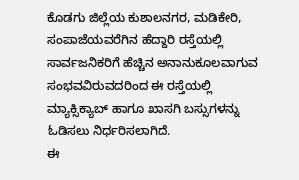ಕೊಡಗು ಜಿಲ್ಲೆಯ ಕುಶಾಲನಗರ, ಮಡಿಕೇರಿ, ಸಂಪಾಜೆಯವರೆಗಿನ ಹೆದ್ದಾರಿ ರಸ್ತೆಯಲ್ಲಿ ಸಾರ್ವಜನಿಕರಿಗೆ ಹೆಚ್ಚಿನ ಅನಾನುಕೂಲವಾಗುವ ಸಂಭವವಿರುವದರಿಂದ ಈ ರಸ್ತೆಯಲ್ಲಿ ಮ್ಯಾಕ್ಸಿಕ್ಯಾಬ್ ಹಾಗೂ ಖಾಸಗಿ ಬಸ್ಸುಗಳನ್ನು ಓಡಿಸಲು ನಿರ್ಧರಿಸಲಾಗಿದೆ.
ಈ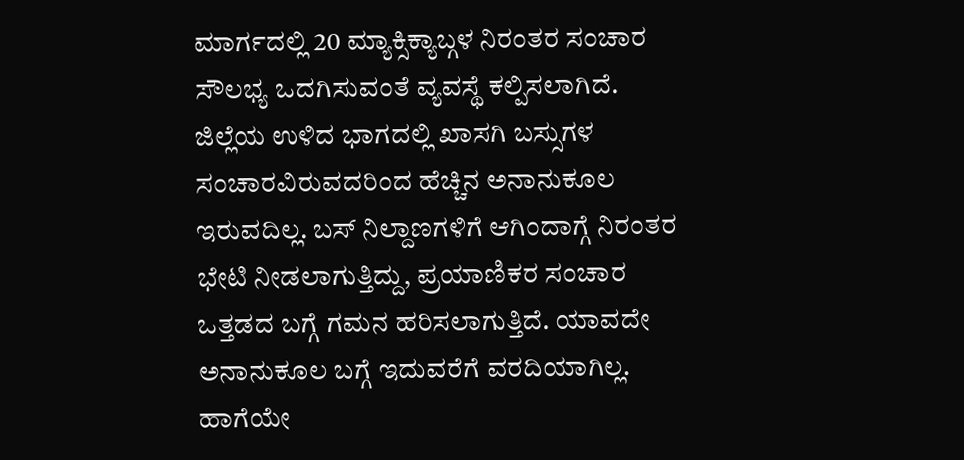ಮಾರ್ಗದಲ್ಲಿ 20 ಮ್ಯಾಕ್ಸಿಕ್ಯಾಬ್ಗಳ ನಿರಂತರ ಸಂಚಾರ ಸೌಲಭ್ಯ ಒದಗಿಸುವಂತೆ ವ್ಯವಸ್ಥೆ ಕಲ್ಪಿಸಲಾಗಿದೆ. ಜಿಲ್ಲೆಯ ಉಳಿದ ಭಾಗದಲ್ಲಿ ಖಾಸಗಿ ಬಸ್ಸುಗಳ ಸಂಚಾರವಿರುವದರಿಂದ ಹೆಚ್ಚಿನ ಅನಾನುಕೂಲ ಇರುವದಿಲ್ಲ. ಬಸ್ ನಿಲ್ದಾಣಗಳಿಗೆ ಆಗಿಂದಾಗ್ಗೆ ನಿರಂತರ ಭೇಟಿ ನೀಡಲಾಗುತ್ತಿದ್ದು, ಪ್ರಯಾಣಿಕರ ಸಂಚಾರ ಒತ್ತಡದ ಬಗ್ಗೆ ಗಮನ ಹರಿಸಲಾಗುತ್ತಿದೆ. ಯಾವದೇ ಅನಾನುಕೂಲ ಬಗ್ಗೆ ಇದುವರೆಗೆ ವರದಿಯಾಗಿಲ್ಲ.
ಹಾಗೆಯೇ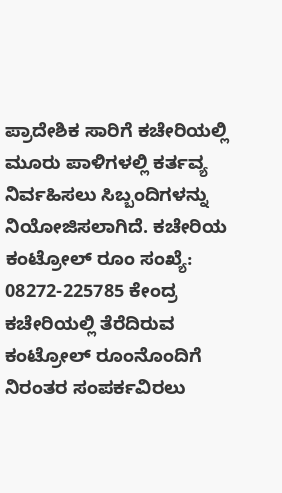ಪ್ರಾದೇಶಿಕ ಸಾರಿಗೆ ಕಚೇರಿಯಲ್ಲಿ ಮೂರು ಪಾಳಿಗಳಲ್ಲಿ ಕರ್ತವ್ಯ ನಿರ್ವಹಿಸಲು ಸಿಬ್ಬಂದಿಗಳನ್ನು ನಿಯೋಜಿಸಲಾಗಿದೆ. ಕಚೇರಿಯ ಕಂಟ್ರೋಲ್ ರೂಂ ಸಂಖ್ಯೆ: 08272-225785 ಕೇಂದ್ರ ಕಚೇರಿಯಲ್ಲಿ ತೆರೆದಿರುವ ಕಂಟ್ರೋಲ್ ರೂಂನೊಂದಿಗೆ ನಿರಂತರ ಸಂಪರ್ಕವಿರಲು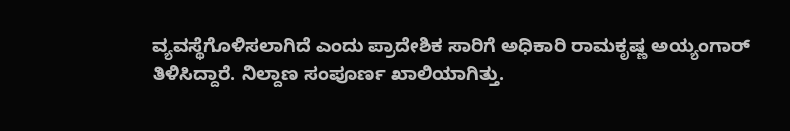ವ್ಯವಸ್ಥೆಗೊಳಿಸಲಾಗಿದೆ ಎಂದು ಪ್ರಾದೇಶಿಕ ಸಾರಿಗೆ ಅಧಿಕಾರಿ ರಾಮಕೃಷ್ಣ ಅಯ್ಯಂಗಾರ್ ತಿಳಿಸಿದ್ದಾರೆ. ನಿಲ್ದಾಣ ಸಂಪೂರ್ಣ ಖಾಲಿಯಾಗಿತ್ತು.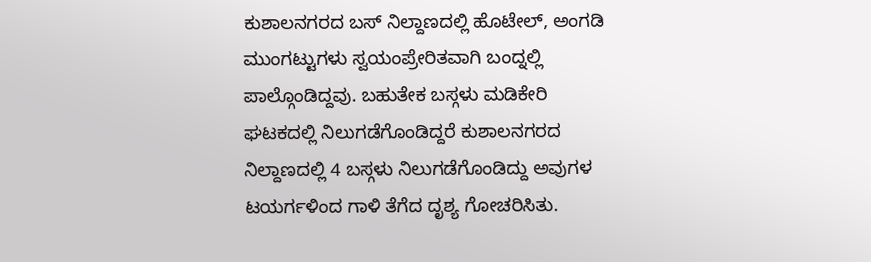ಕುಶಾಲನಗರದ ಬಸ್ ನಿಲ್ದಾಣದಲ್ಲಿ ಹೊಟೇಲ್, ಅಂಗಡಿ ಮುಂಗಟ್ಟುಗಳು ಸ್ವಯಂಪ್ರೇರಿತವಾಗಿ ಬಂದ್ನಲ್ಲಿ ಪಾಲ್ಗೊಂಡಿದ್ದವು. ಬಹುತೇಕ ಬಸ್ಗಳು ಮಡಿಕೇರಿ ಘಟಕದಲ್ಲಿ ನಿಲುಗಡೆಗೊಂಡಿದ್ದರೆ ಕುಶಾಲನಗರದ ನಿಲ್ದಾಣದಲ್ಲಿ 4 ಬಸ್ಗಳು ನಿಲುಗಡೆಗೊಂಡಿದ್ದು ಅವುಗಳ ಟಯರ್ಗಳಿಂದ ಗಾಳಿ ತೆಗೆದ ದೃಶ್ಯ ಗೋಚರಿಸಿತು.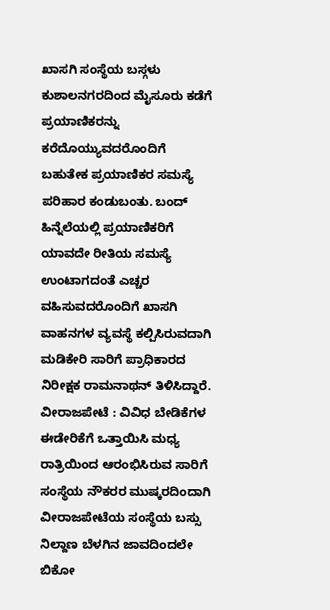ಖಾಸಗಿ ಸಂಸ್ಥೆಯ ಬಸ್ಗಳು ಕುಶಾಲನಗರದಿಂದ ಮೈಸೂರು ಕಡೆಗೆ ಪ್ರಯಾಣಿಕರನ್ನು ಕರೆದೊಯ್ಯುವದರೊಂದಿಗೆ ಬಹುತೇಕ ಪ್ರಯಾಣಿಕರ ಸಮಸ್ಯೆ ಪರಿಹಾರ ಕಂಡುಬಂತು. ಬಂದ್ ಹಿನ್ನೆಲೆಯಲ್ಲಿ ಪ್ರಯಾಣಿಕರಿಗೆ ಯಾವದೇ ರೀತಿಯ ಸಮಸ್ಯೆ ಉಂಟಾಗದಂತೆ ಎಚ್ಚರ ವಹಿಸುವದರೊಂದಿಗೆ ಖಾಸಗಿ ವಾಹನಗಳ ವ್ಯವಸ್ಥೆ ಕಲ್ಪಿಸಿರುವದಾಗಿ ಮಡಿಕೇರಿ ಸಾರಿಗೆ ಪ್ರಾಧಿಕಾರದ ನಿರೀಕ್ಷಕ ರಾಮನಾಥನ್ ತಿಳಿಸಿದ್ದಾರೆ.
ವೀರಾಜಪೇಟೆ : ವಿವಿಧ ಬೇಡಿಕೆಗಳ ಈಡೇರಿಕೆಗೆ ಒತ್ತಾಯಿಸಿ ಮಧ್ಯ ರಾತ್ರಿಯಿಂದ ಆರಂಭಿಸಿರುವ ಸಾರಿಗೆ ಸಂಸ್ಥೆಯ ನೌಕರರ ಮುಷ್ಕರದಿಂದಾಗಿ ವೀರಾಜಪೇಟೆಯ ಸಂಸ್ಥೆಯ ಬಸ್ಸು ನಿಲ್ದಾಣ ಬೆಳಗಿನ ಜಾವದಿಂದಲೇ ಬಿಕೋ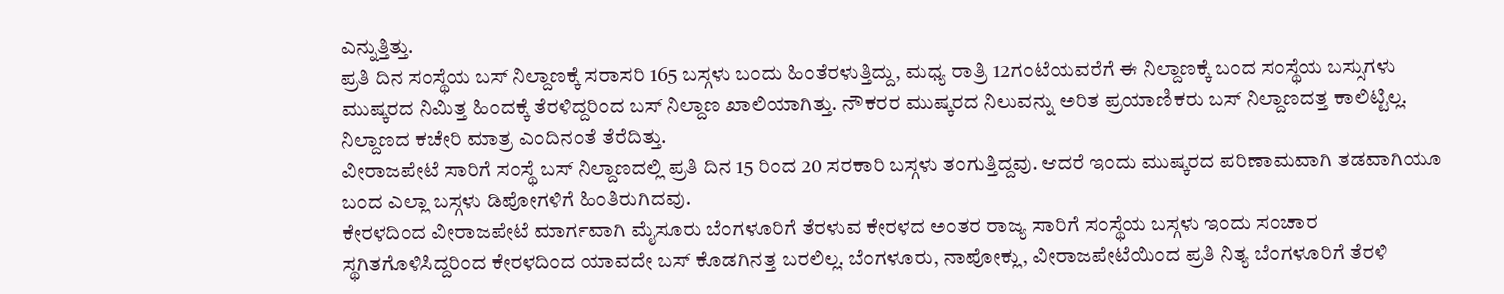ಎನ್ನುತ್ತಿತ್ತು.
ಪ್ರತಿ ದಿನ ಸಂಸ್ಥೆಯ ಬಸ್ ನಿಲ್ದಾಣಕ್ಕೆ ಸರಾಸರಿ 165 ಬಸ್ಗಳು ಬಂದು ಹಿಂತೆರಳುತ್ತಿದ್ದು, ಮಧ್ಯ ರಾತ್ರಿ 12ಗಂಟೆಯವರೆಗೆ ಈ ನಿಲ್ದಾಣಕ್ಕೆ ಬಂದ ಸಂಸ್ಥೆಯ ಬಸ್ಸುಗಳು ಮುಷ್ಕರದ ನಿಮಿತ್ತ ಹಿಂದಕ್ಕೆ ತೆರಳಿದ್ದರಿಂದ ಬಸ್ ನಿಲ್ದಾಣ ಖಾಲಿಯಾಗಿತ್ತು. ನೌಕರರ ಮುಷ್ಕರದ ನಿಲುವನ್ನು ಅರಿತ ಪ್ರಯಾಣಿಕರು ಬಸ್ ನಿಲ್ದಾಣದತ್ತ ಕಾಲಿಟ್ಟಿಲ್ಲ. ನಿಲ್ದಾಣದ ಕಚೇರಿ ಮಾತ್ರ ಎಂದಿನಂತೆ ತೆರೆದಿತ್ತು.
ವೀರಾಜಪೇಟೆ ಸಾರಿಗೆ ಸಂಸ್ಥೆ ಬಸ್ ನಿಲ್ದಾಣದಲ್ಲಿ ಪ್ರತಿ ದಿನ 15 ರಿಂದ 20 ಸರಕಾರಿ ಬಸ್ಗಳು ತಂಗುತ್ತಿದ್ದವು. ಆದರೆ ಇಂದು ಮುಷ್ಕರದ ಪರಿಣಾಮವಾಗಿ ತಡವಾಗಿಯೂ ಬಂದ ಎಲ್ಲಾ ಬಸ್ಗಳು ಡಿಪೋಗಳಿಗೆ ಹಿಂತಿರುಗಿದವು.
ಕೇರಳದಿಂದ ವೀರಾಜಪೇಟೆ ಮಾರ್ಗವಾಗಿ ಮೈಸೂರು ಬೆಂಗಳೂರಿಗೆ ತೆರಳುವ ಕೇರಳದ ಅಂತರ ರಾಜ್ಯ ಸಾರಿಗೆ ಸಂಸ್ಥೆಯ ಬಸ್ಗಳು ಇಂದು ಸಂಚಾರ ಸ್ಥಗಿತಗೊಳಿಸಿದ್ದರಿಂದ ಕೇರಳದಿಂದ ಯಾವದೇ ಬಸ್ ಕೊಡಗಿನತ್ತ ಬರಲಿಲ್ಲ. ಬೆಂಗಳೂರು, ನಾಪೋಕ್ಲು, ವೀರಾಜಪೇಟೆಯಿಂದ ಪ್ರತಿ ನಿತ್ಯ ಬೆಂಗಳೂರಿಗೆ ತೆರಳಿ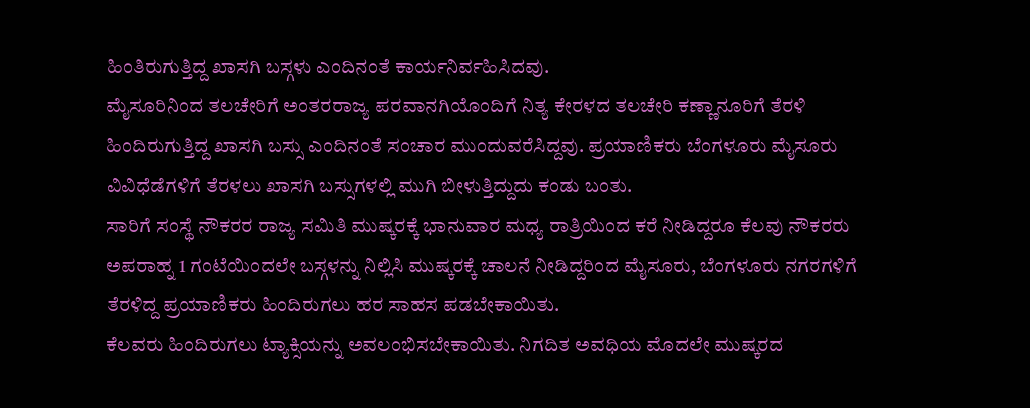ಹಿಂತಿರುಗುತ್ತಿದ್ದ ಖಾಸಗಿ ಬಸ್ಗಳು ಎಂದಿನಂತೆ ಕಾರ್ಯನಿರ್ವಹಿಸಿದವು.
ಮೈಸೂರಿನಿಂದ ತಲಚೇರಿಗೆ ಅಂತರರಾಜ್ಯ ಪರವಾನಗಿಯೊಂದಿಗೆ ನಿತ್ಯ ಕೇರಳದ ತಲಚೇರಿ ಕಣ್ಣಾನೂರಿಗೆ ತೆರಳಿ ಹಿಂದಿರುಗುತ್ತಿದ್ದ ಖಾಸಗಿ ಬಸ್ಸು ಎಂದಿನಂತೆ ಸಂಚಾರ ಮುಂದುವರೆಸಿದ್ದವು. ಪ್ರಯಾಣಿಕರು ಬೆಂಗಳೂರು ಮೈಸೂರು ವಿವಿಧೆಡೆಗಳಿಗೆ ತೆರಳಲು ಖಾಸಗಿ ಬಸ್ಸುಗಳಲ್ಲಿ ಮುಗಿ ಬೀಳುತ್ತಿದ್ದುದು ಕಂಡು ಬಂತು.
ಸಾರಿಗೆ ಸಂಸ್ಥೆ ನೌಕರರ ರಾಜ್ಯ ಸಮಿತಿ ಮುಷ್ಕರಕ್ಕೆ ಭಾನುವಾರ ಮಧ್ಯ ರಾತ್ರಿಯಿಂದ ಕರೆ ನೀಡಿದ್ದರೂ ಕೆಲವು ನೌಕರರು ಅಪರಾಹ್ನ 1 ಗಂಟೆಯಿಂದಲೇ ಬಸ್ಗಳನ್ನು ನಿಲ್ಲಿಸಿ ಮುಷ್ಕರಕ್ಕೆ ಚಾಲನೆ ನೀಡಿದ್ದರಿಂದ ಮೈಸೂರು, ಬೆಂಗಳೂರು ನಗರಗಳಿಗೆ ತೆರಳಿದ್ದ ಪ್ರಯಾಣಿಕರು ಹಿಂದಿರುಗಲು ಹರ ಸಾಹಸ ಪಡಬೇಕಾಯಿತು.
ಕೆಲವರು ಹಿಂದಿರುಗಲು ಟ್ಯಾಕ್ಸಿಯನ್ನು ಅವಲಂಭಿಸಬೇಕಾಯಿತು. ನಿಗದಿತ ಅವಧಿಯ ಮೊದಲೇ ಮುಷ್ಕರದ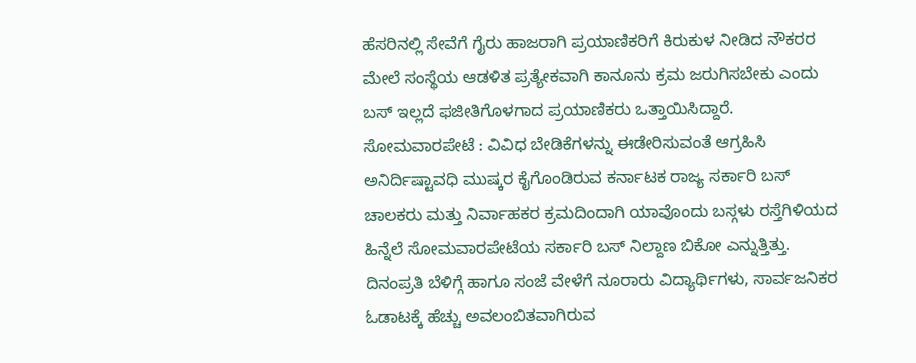ಹೆಸರಿನಲ್ಲಿ ಸೇವೆಗೆ ಗೈರು ಹಾಜರಾಗಿ ಪ್ರಯಾಣಿಕರಿಗೆ ಕಿರುಕುಳ ನೀಡಿದ ನೌಕರರ ಮೇಲೆ ಸಂಸ್ಥೆಯ ಆಡಳಿತ ಪ್ರತ್ಯೇಕವಾಗಿ ಕಾನೂನು ಕ್ರಮ ಜರುಗಿಸಬೇಕು ಎಂದು ಬಸ್ ಇಲ್ಲದೆ ಫಜೀತಿಗೊಳಗಾದ ಪ್ರಯಾಣಿಕರು ಒತ್ತಾಯಿಸಿದ್ದಾರೆ.
ಸೋಮವಾರಪೇಟೆ : ವಿವಿಧ ಬೇಡಿಕೆಗಳನ್ನು ಈಡೇರಿಸುವಂತೆ ಆಗ್ರಹಿಸಿ ಅನಿರ್ದಿಷ್ಟಾವಧಿ ಮುಷ್ಕರ ಕೈಗೊಂಡಿರುವ ಕರ್ನಾಟಕ ರಾಜ್ಯ ಸರ್ಕಾರಿ ಬಸ್ ಚಾಲಕರು ಮತ್ತು ನಿರ್ವಾಹಕರ ಕ್ರಮದಿಂದಾಗಿ ಯಾವೊಂದು ಬಸ್ಗಳು ರಸ್ತೆಗಿಳಿಯದ ಹಿನ್ನೆಲೆ ಸೋಮವಾರಪೇಟೆಯ ಸರ್ಕಾರಿ ಬಸ್ ನಿಲ್ದಾಣ ಬಿಕೋ ಎನ್ನುತ್ತಿತ್ತು. ದಿನಂಪ್ರತಿ ಬೆಳಿಗ್ಗೆ ಹಾಗೂ ಸಂಜೆ ವೇಳೆಗೆ ನೂರಾರು ವಿದ್ಯಾರ್ಥಿಗಳು, ಸಾರ್ವಜನಿಕರ ಓಡಾಟಕ್ಕೆ ಹೆಚ್ಚು ಅವಲಂಬಿತವಾಗಿರುವ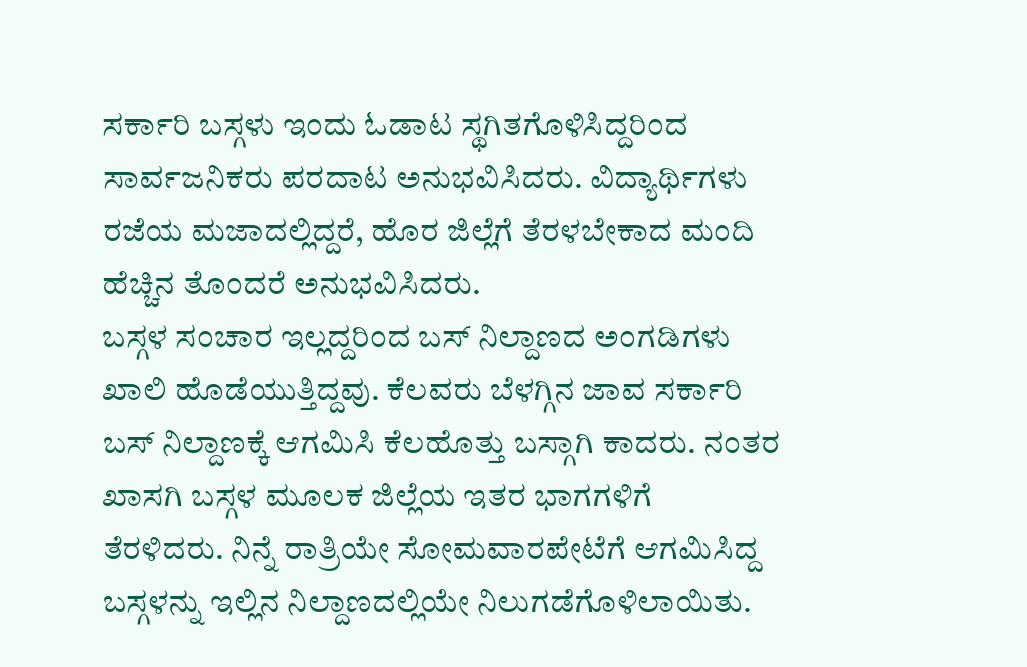ಸರ್ಕಾರಿ ಬಸ್ಗಳು ಇಂದು ಓಡಾಟ ಸ್ಥಗಿತಗೊಳಿಸಿದ್ದರಿಂದ ಸಾರ್ವಜನಿಕರು ಪರದಾಟ ಅನುಭವಿಸಿದರು. ವಿದ್ಯಾರ್ಥಿಗಳು ರಜೆಯ ಮಜಾದಲ್ಲಿದ್ದರೆ, ಹೊರ ಜಿಲ್ಲೆಗೆ ತೆರಳಬೇಕಾದ ಮಂದಿ ಹೆಚ್ಚಿನ ತೊಂದರೆ ಅನುಭವಿಸಿದರು.
ಬಸ್ಗಳ ಸಂಚಾರ ಇಲ್ಲದ್ದರಿಂದ ಬಸ್ ನಿಲ್ದಾಣದ ಅಂಗಡಿಗಳು ಖಾಲಿ ಹೊಡೆಯುತ್ತಿದ್ದವು. ಕೆಲವರು ಬೆಳಗ್ಗಿನ ಜಾವ ಸರ್ಕಾರಿ ಬಸ್ ನಿಲ್ದಾಣಕ್ಕೆ ಆಗಮಿಸಿ ಕೆಲಹೊತ್ತು ಬಸ್ಗಾಗಿ ಕಾದರು. ನಂತರ ಖಾಸಗಿ ಬಸ್ಗಳ ಮೂಲಕ ಜಿಲ್ಲೆಯ ಇತರ ಭಾಗಗಳಿಗೆ ತೆರಳಿದರು. ನಿನ್ನೆ ರಾತ್ರಿಯೇ ಸೋಮವಾರಪೇಟೆಗೆ ಆಗಮಿಸಿದ್ದ ಬಸ್ಗಳನ್ನು ಇಲ್ಲಿನ ನಿಲ್ದಾಣದಲ್ಲಿಯೇ ನಿಲುಗಡೆಗೊಳಿಲಾಯಿತು.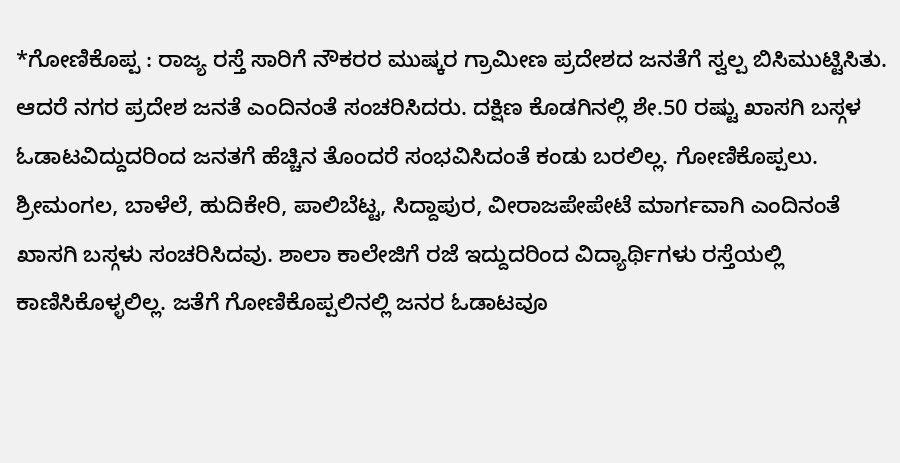*ಗೋಣಿಕೊಪ್ಪ : ರಾಜ್ಯ ರಸ್ತೆ ಸಾರಿಗೆ ನೌಕರರ ಮುಷ್ಕರ ಗ್ರಾಮೀಣ ಪ್ರದೇಶದ ಜನತೆಗೆ ಸ್ವಲ್ಪ ಬಿಸಿಮುಟ್ಟಿಸಿತು. ಆದರೆ ನಗರ ಪ್ರದೇಶ ಜನತೆ ಎಂದಿನಂತೆ ಸಂಚರಿಸಿದರು. ದಕ್ಷಿಣ ಕೊಡಗಿನಲ್ಲಿ ಶೇ.50 ರಷ್ಟು ಖಾಸಗಿ ಬಸ್ಗಳ ಓಡಾಟವಿದ್ದುದರಿಂದ ಜನತಗೆ ಹೆಚ್ಚಿನ ತೊಂದರೆ ಸಂಭವಿಸಿದಂತೆ ಕಂಡು ಬರಲಿಲ್ಲ. ಗೋಣಿಕೊಪ್ಪಲು. ಶ್ರೀಮಂಗಲ, ಬಾಳೆಲೆ, ಹುದಿಕೇರಿ, ಪಾಲಿಬೆಟ್ಟ, ಸಿದ್ದಾಪುರ, ವೀರಾಜಪೇಪೇಟೆ ಮಾರ್ಗವಾಗಿ ಎಂದಿನಂತೆ ಖಾಸಗಿ ಬಸ್ಗಳು ಸಂಚರಿಸಿದವು. ಶಾಲಾ ಕಾಲೇಜಿಗೆ ರಜೆ ಇದ್ದುದರಿಂದ ವಿದ್ಯಾರ್ಥಿಗಳು ರಸ್ತೆಯಲ್ಲಿ ಕಾಣಿಸಿಕೊಳ್ಳಲಿಲ್ಲ. ಜತೆಗೆ ಗೋಣಿಕೊಪ್ಪಲಿನಲ್ಲಿ ಜನರ ಓಡಾಟವೂ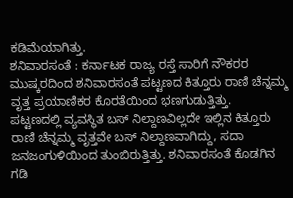ಕಡಿಮೆಯಾಗಿತ್ತು.
ಶನಿವಾರಸಂತೆ : ಕರ್ನಾಟಕ ರಾಜ್ಯ ರಸ್ತೆ ಸಾರಿಗೆ ನೌಕರರ ಮುಷ್ಕರದಿಂದ ಶನಿವಾರಸಂತೆ ಪಟ್ಟಣದ ಕಿತ್ತೂರು ರಾಣಿ ಚೆನ್ನಮ್ಮ ವೃತ್ತ ಪ್ರಯಾಣಿಕರ ಕೊರತೆಯಿಂದ ಭಣಗುಡುತ್ತಿತ್ತು.
ಪಟ್ಟಣದಲ್ಲಿ ವ್ಯವಸ್ಥಿತ ಬಸ್ ನಿಲ್ದಾಣವಿಲ್ಲದೇ ಇಲ್ಲಿನ ಕಿತ್ತೂರು ರಾಣಿ ಚೆನ್ನಮ್ಮ ವೃತ್ತವೇ ಬಸ್ ನಿಲ್ದಾಣವಾಗಿದ್ದು, ಸದಾ ಜನಜಂಗುಳಿಯಿಂದ ತುಂಬಿರುತ್ತಿತ್ತು. ಶನಿವಾರಸಂತೆ ಕೊಡಗಿನ ಗಡಿ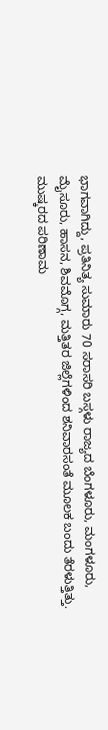ಭಾಗವಾಗಿದ್ದು, ಪ್ರತಿನಿತ್ಯ ಸುಮಾರು 70 ಸರಾಸರಿ ಬಸ್ಗಳು ರಾಜ್ಯದ ಬೆಂಗಳೂರು, ಮಂಗಳೂರು, ಮೈಸೂರು, ಹಾಸನ, ಶಿವಮೊಗ್ಗ, ಮತ್ತಿತರ ಜಿಲ್ಲೆಗಳಿಂದ ಶನಿವಾರಸಂತೆ ಮೂಲಕ ಬಂದು ತೆರಳುತ್ತಿತ್ತು.
ಮುಷ್ಕರದ ಪರಿಣಾಮ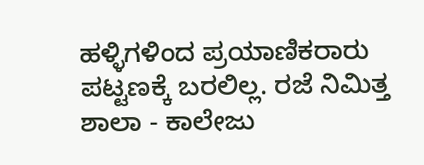ಹಳ್ಳಿಗಳಿಂದ ಪ್ರಯಾಣಿಕರಾರು ಪಟ್ಟಣಕ್ಕೆ ಬರಲಿಲ್ಲ. ರಜೆ ನಿಮಿತ್ತ ಶಾಲಾ - ಕಾಲೇಜು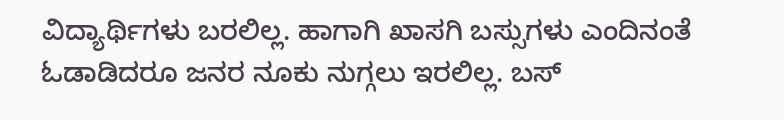ವಿದ್ಯಾರ್ಥಿಗಳು ಬರಲಿಲ್ಲ. ಹಾಗಾಗಿ ಖಾಸಗಿ ಬಸ್ಸುಗಳು ಎಂದಿನಂತೆ ಓಡಾಡಿದರೂ ಜನರ ನೂಕು ನುಗ್ಗಲು ಇರಲಿಲ್ಲ. ಬಸ್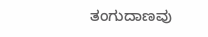ತಂಗುದಾಣವು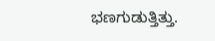ಭಣಗುಡುತ್ತಿತ್ತು.